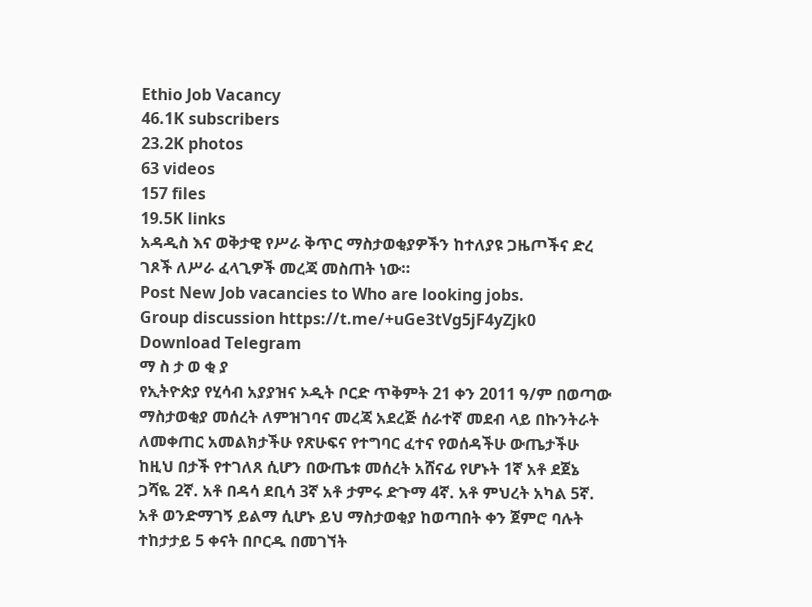Ethio Job Vacancy
46.1K subscribers
23.2K photos
63 videos
157 files
19.5K links
አዳዲስ እና ወቅታዊ የሥራ ቅጥር ማስታወቂያዎችን ከተለያዩ ጋዜጦችና ድረ ገጾች ለሥራ ፈላጊዎች መረጃ መስጠት ነው።
Post New Job vacancies to Who are looking jobs.
Group discussion https://t.me/+uGe3tVg5jF4yZjk0
Download Telegram
ማ ስ ታ ወ ቂ ያ
የኢትዮጵያ የሂሳብ አያያዝና ኦዲት ቦርድ ጥቅምት 21 ቀን 2011 ዓ/ም በወጣው ማስታወቂያ መሰረት ለምዝገባና መረጃ አደረጅ ሰራተኛ መደብ ላይ በኩንትራት ለመቀጠር አመልክታችሁ የጽሁፍና የተግባር ፈተና የወሰዳችሁ ውጤታችሁ ከዚህ በታች የተገለጸ ሲሆን በውጤቱ መሰረት አሸናፊ የሆኑት 1ኛ አቶ ደጀኔ ጋሻዬ 2ኛ. አቶ በዳሳ ደቢሳ 3ኛ አቶ ታምሩ ድጉማ 4ኛ. አቶ ምህረት አካል 5ኛ. አቶ ወንድማገኝ ይልማ ሲሆኑ ይህ ማስታወቂያ ከወጣበት ቀን ጀምሮ ባሉት ተከታታይ 5 ቀናት በቦርዱ በመገኘት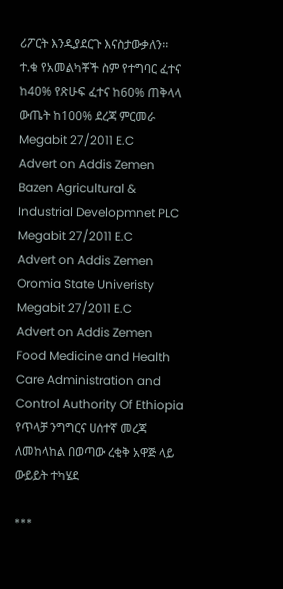ሪፖርት እንዲያደርጉ እናስታውቃለን፡፡
ተ.ቁ የአመልካቾች ስም የተግባር ፈተና ከ40% የጽሁፍ ፈተና ከ60% ጠቅላላ ውጤት ከ100% ደረጃ ምርመራ
Megabit 27/2011 E.C
Advert on Addis Zemen
Bazen Agricultural & Industrial Developmnet PLC
Megabit 27/2011 E.C
Advert on Addis Zemen
Oromia State Univeristy
Megabit 27/2011 E.C
Advert on Addis Zemen
Food Medicine and Health Care Administration and Control Authority Of Ethiopia
የጥላቻ ንግግርና ሀሰተኛ መረጃ ለመከላከል በወጣው ረቂቅ አዋጅ ላይ ውይይት ተካሄደ

***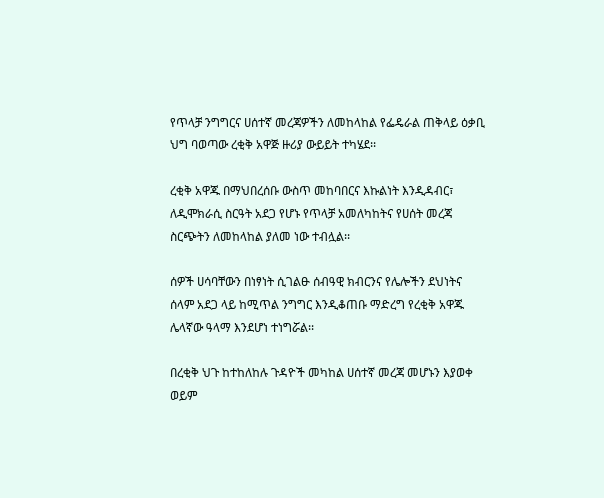የጥላቻ ንግግርና ሀሰተኛ መረጃዎችን ለመከላከል የፌዴራል ጠቅላይ ዕቃቢ ህግ ባወጣው ረቂቅ አዋጅ ዙሪያ ውይይት ተካሄደ፡፡

ረቂቅ አዋጁ በማህበረሰቡ ውስጥ መከባበርና እኩልነት እንዲዳብር፣ ለዲሞክራሲ ስርዓት አደጋ የሆኑ የጥላቻ አመለካከትና የሀሰት መረጃ ስርጭትን ለመከላከል ያለመ ነው ተብሏል፡፡

ሰዎች ሀሳባቸውን በነፃነት ሲገልፁ ሰብዓዊ ክብርንና የሌሎችን ደህነትና ሰላም አደጋ ላይ ከሚጥል ንግግር እንዲቆጠቡ ማድረግ የረቂቅ አዋጁ ሌላኛው ዓላማ እንደሆነ ተነግሯል፡፡

በረቂቅ ህጉ ከተከለከሉ ጉዳዮች መካከል ሀሰተኛ መረጃ መሆኑን እያወቀ ወይም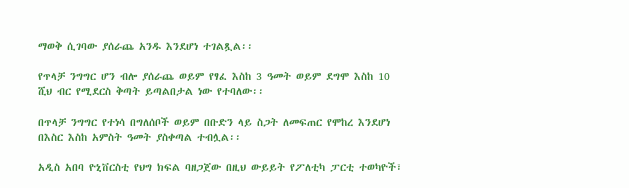ማወቅ ሲገባው ያሰራጨ አንዱ እንደሆነ ተገልጿል፡፡

የጥላቻ ንግግር ሆን ብሎ ያሰራጨ ወይም የፃፈ እስከ 3 ዓመት ወይም ደግሞ እስከ 10 ሺህ ብር የሚደርስ ቅጣት ይጣልበታል ነው የተባለው፡፡

በጥላቻ ንግግር የተነሳ በግለሰቦች ወይም በቡድን ላይ ስጋት ለመፍጠር የሞከረ እንደሆነ በእስር እስከ አምስት ዓመት ያስቀጣል ተብሏል፡፡

አዲስ አበባ ዮኒቨርስቲ የህግ ክፍል ባዘጋጀው በዚህ ውይይት የፖለቲካ ፓርቲ ተወካዮች፣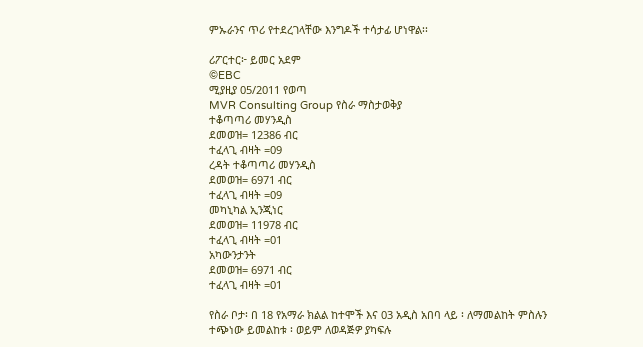ምኡራንና ጥሪ የተደረገላቸው እንግዶች ተሳታፊ ሆነዋል፡፡

ሪፖርተር፦ ይመር አደም
©EBC
ሚያዚያ 05/2011 የወጣ
MVR Consulting Group የስራ ማስታወቅያ
ተቆጣጣሪ መሃንዲስ
ደመወዝ= 12386 ብር
ተፈላጊ ብዛት =09
ረዳት ተቆጣጣሪ መሃንዲስ
ደመወዝ= 6971 ብር
ተፈላጊ ብዛት =09
መካኒካል ኢንጂነር
ደመወዝ= 11978 ብር
ተፈላጊ ብዛት =01
አካውንታንት
ደመወዝ= 6971 ብር
ተፈላጊ ብዛት =01

የስራ ቦታ፡ በ 18 የአማራ ክልል ከተሞች እና 03 አዲስ አበባ ላይ ፡ ለማመልከት ምስሉን ተጭነው ይመልከቱ ፡ ወይም ለወዳጅዎ ያካፍሉ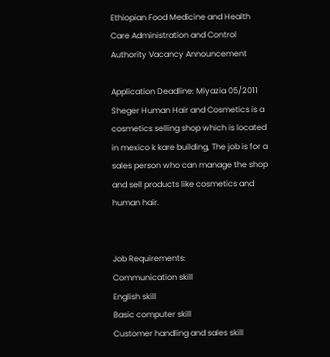Ethiopian Food Medicine and Health Care Administration and Control Authority Vacancy Announcement

Application Deadline: Miyazia 05/2011
Sheger Human Hair and Cosmetics is a cosmetics selling shop which is located in mexico k kare building, The job is for a sales person who can manage the shop and sell products like cosmetics and human hair.


Job Requirements:
Communication skill
English skill
Basic computer skill
Customer handling and sales skill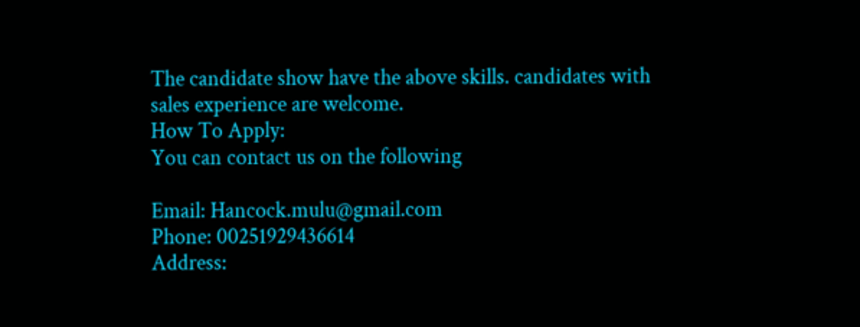The candidate show have the above skills. candidates with sales experience are welcome.
How To Apply:
You can contact us on the following

Email: Hancock.mulu@gmail.com
Phone: 00251929436614
Address: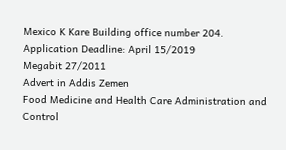Mexico K Kare Building office number 204.
Application Deadline: April 15/2019
Megabit 27/2011
Advert in Addis Zemen
Food Medicine and Health Care Administration and Control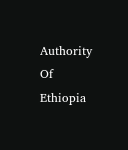Authority Of Ethiopia